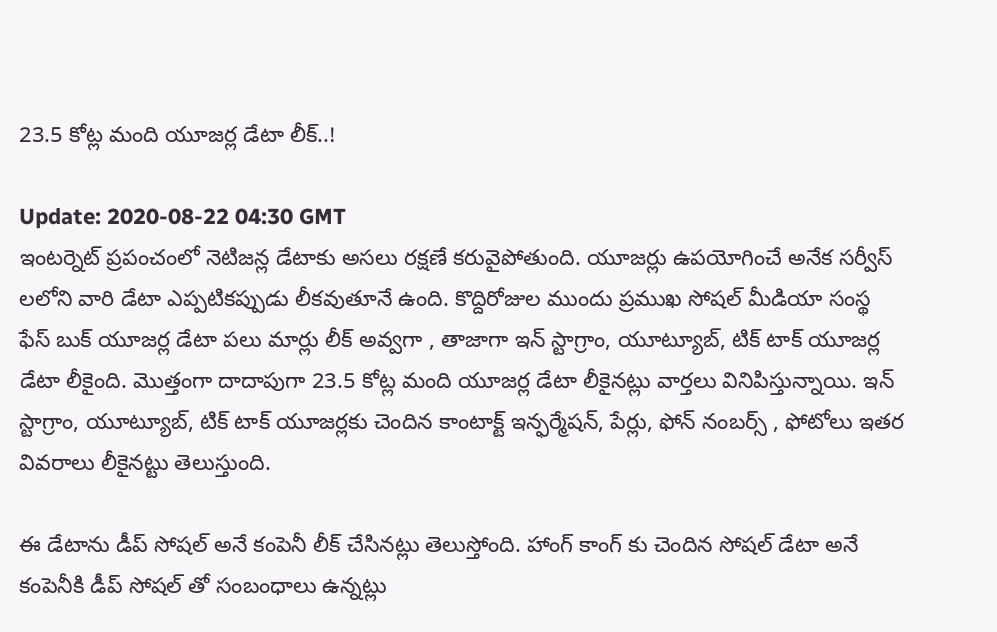23.5 కోట్ల మంది యూజ‌ర్ల డేటా లీక్‌..!

Update: 2020-08-22 04:30 GMT
ఇంట‌ర్నెట్ ప్ర‌పంచంలో నెటిజ‌న్ల డేటాకు అసలు రక్షణే కరువైపోతుంది. యూజర్లు ఉప‌యోగించే అనేక స‌ర్వీస్‌ లలోని వారి డేటా ఎప్ప‌టిక‌ప్పుడు లీక‌వుతూనే ఉంది. కొద్దిరోజుల ముందు ప్రముఖ సోషల్ మీడియా సంస్థ ఫేస్ ‌బుక్ యూజ‌ర్ల డేటా ప‌లు మార్లు లీక్ అవ్వగా , తాజాగా ఇన్‌ స్టాగ్రాం, యూట్యూబ్, టిక్ ‌టాక్ యూజ‌ర్ల డేటా లీకైంది. మొత్తంగా దాదాపుగా 23.5 కోట్ల మంది యూజ‌ర్ల డేటా లీకైన‌ట్లు వార్తలు వినిపిస్తున్నాయి. ఇన్‌ స్టాగ్రాం, యూట్యూబ్, టిక్ ‌టాక్ యూజ‌ర్ల‌కు చెందిన కాంటాక్ట్ ఇన్ఫ‌ర్మేష‌న్‌, పేర్లు, ఫోన్ నంబర్స్ , ఫోటోలు ఇత‌ర వివ‌రాలు లీకైనట్టు తెలుస్తుంది.

ఈ డేటాను డీప్ సోష‌ల్ అనే కంపెనీ లీక్ చేసిన‌ట్లు తెలుస్తోంది. హాంగ్‌ కాంగ్‌ కు చెందిన సోష‌ల్ డేటా అనే కంపెనీకి డీప్ సోష‌ల్‌ తో సంబంధాలు ఉన్న‌ట్లు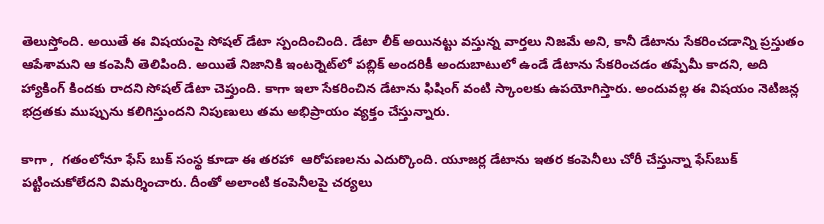తెలుస్తోంది. అయితే ఈ విష‌యంపై సోష‌ల్ డేటా స్పందించింది. డేటా లీక్ అయినట్టు వస్తున్న వార్తలు నిజమే అని, కానీ డేటాను సేక‌రించడాన్ని ప్ర‌స్తుతం ఆపేశామ‌ని ఆ కంపెనీ తెలిపింది. అయితే నిజానికి ఇంట‌ర్నెట్‌లో ప‌బ్లిక్ అందరికీ అందుబాటులో ఉండే డేటాను సేక‌రించ‌డం త‌ప్పేమీ కాద‌ని, అది హ్యాకింగ్ కింద‌కు రాద‌ని సోష‌ల్ డేటా చెప్తుంది. కాగా ఇలా సేక‌రించిన డేటాను ఫిషింగ్ వంటి స్కాంల‌కు ఉప‌యోగిస్తారు. అందువ‌ల్ల ఈ విష‌యం నెటిజన్ల భ‌ద్ర‌త‌కు ముప్పును క‌లిగిస్తుంద‌ని నిపుణులు తమ అభిప్రాయం వ్యక్తం చేస్తున్నారు.

కాగా ,  గ‌తంలోనూ ఫేస్‌ బుక్ సంస్థ కూడా ఈ తరహా  ఆరోప‌ణ‌ల‌ను ఎదుర్కొంది. యూజ‌ర్ల డేటాను ఇత‌ర కంపెనీలు చోరీ చేస్తున్నా ఫేస్‌బుక్ ప‌ట్టించుకోలేద‌ని విమ‌ర్శించారు. దీంతో అలాంటి కంపెనీల‌పై చ‌ర్య‌లు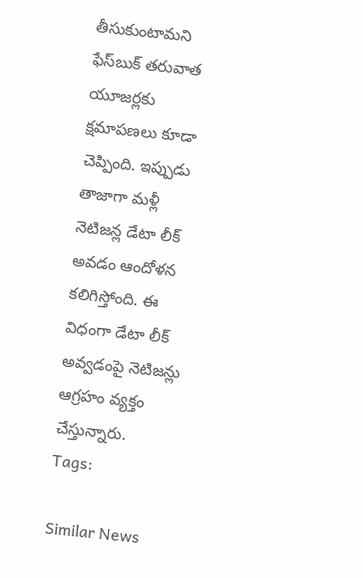తీసుకుంటామ‌ని ఫేస్‌బుక్ త‌రువాత యూజ‌ర్ల‌కు క్ష‌మాప‌ణ‌లు కూడా చెప్పింది. ఇప్పుడు తాజాగా మళ్లీ నెటిజన్ల డేటా లీక్ అవడం ఆందోళన కలిగిస్తోంది. ఈ విధంగా డేటా లీక్ అవ్వడంపై నెటిజన్లు ఆగ్రహం వ్యక్తం చేస్తున్నారు.
Tags:

Similar News